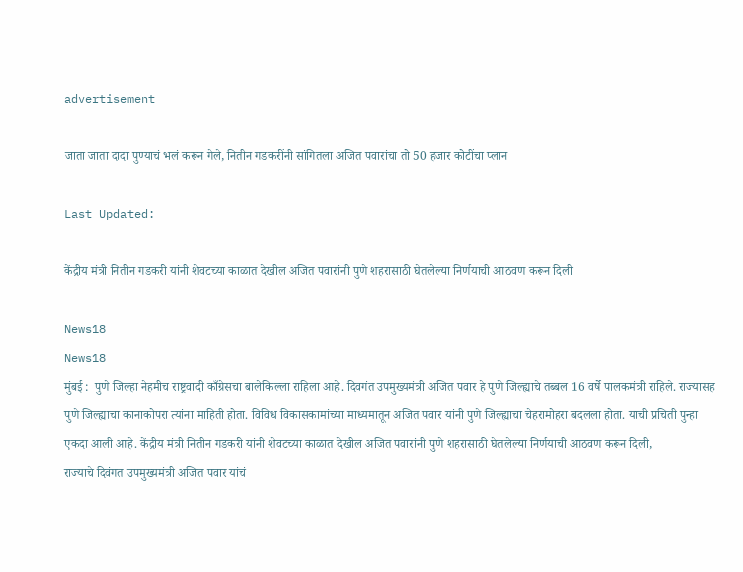advertisement

जाता जाता दादा पुण्याचं भलं करून गेले, नितीन गडकरींनी सांगितला अजित पवारांचा तो 50 हजार कोटींचा प्लान

Last Updated:

केंद्रीय मंत्री नितीन गडकरी यांनी शेवटच्या काळात देखील अजित पवारांनी पुणे शहरासाठी घेतलेल्या निर्णयाची आठवण करून दिली

News18
News18
मुंबई :  पुणे जिल्हा नेहमीच राष्ट्रवादी काँग्रेसचा बालेकिल्ला राहिला आहे. दिवगंत उपमुख्यमंत्री अजित पवार हे पुणे जिल्ह्याचे तब्बल 16 वर्षे पालकमंत्री राहिले. राज्यासह पुणे जिल्ह्याचा कानाकोपरा त्यांना माहिती होता. विविध विकासकामांच्या माध्यमातून अजित पवार यांनी पुणे जिल्ह्याचा चेहरामोहरा बदलला होता. याची प्रचिती पुन्हा एकदा आली आहे. केंद्रीय मंत्री नितीन गडकरी यांनी शेवटच्या काळात देखील अजित पवारांनी पुणे शहरासाठी घेतलेल्या निर्णयाची आठवण करून दिली,
राज्याचे दिवंगत उपमुख्यमंत्री अजित पवार यांचं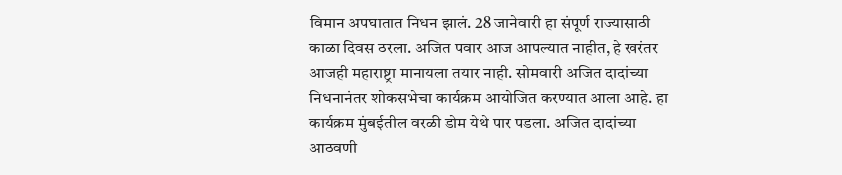विमान अपघातात निधन झालं. 28 जानेवारी हा संपूर्ण राज्यासाठी काळा दिवस ठरला. अजित पवार आज आपल्यात नाहीत, हे खरंतर आजही महाराष्ट्रा मानायला तयार नाही. सोमवारी अजित दादांच्या निधनानंतर शोकसभेचा कार्यक्रम आयोजित करण्यात आला आहे. हा कार्यक्रम मुंबईतील वरळी डोम येथे पार पडला. अजित दादांच्या आठवणी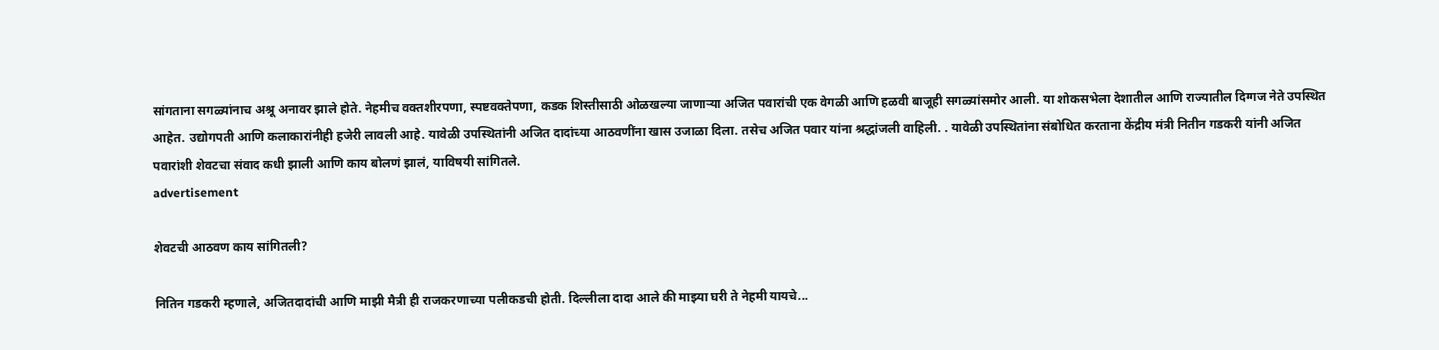सांगताना सगळ्यांनाच अश्रू अनावर झाले होते. नेहमीच वक्तशीरपणा, स्पष्टवक्तेपणा, कडक शिस्तीसाठी ओळखल्या जाणाऱ्या अजित पवारांची एक वेगळी आणि हळवी बाजूही सगळ्यांसमोर आली. या शोकसभेला देशातील आणि राज्यातील दिग्गज नेते उपस्थित आहेत. उद्योगपती आणि कलाकारांनीही हजेरी लावली आहे. यावेळी उपस्थितांनी अजित दादांच्या आठवणींना खास उजाळा दिला. तसेच अजित पवार यांना श्रद्धांजली वाहिली. . यावेळी उपस्थितांना संबोधित करताना केंद्रीय मंत्री नितीन गडकरी यांनी अजित पवारांशी शेवटचा संवाद कधी झाली आणि काय बोलणं झालं, याविषयी सांगितले.
advertisement

शेवटची आठवण काय सांगितली?

नितिन गडकरी म्हणाले, अजितदादांची आणि माझी मैत्री ही राजकरणाच्या पलीकडची होती. दिल्लीला दादा आले की माझ्या घरी ते नेहमी यायचे...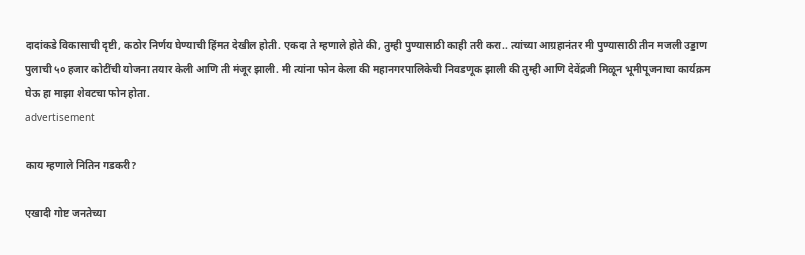दादांकडे विकासाची दृष्टी, कठोर निर्णय घेण्याची हिंमत देखील होती. एकदा ते म्हणाले होते की, तुम्ही पुण्यासाठी काही तरी करा.. त्यांच्या आग्रहानंतर मी पुण्यासाठी तीन मजली उड्डाण पुलाची ५० हजार कोटींची योजना तयार केली आणि ती मंजूर झाली. मी त्यांना फोन केला की महानगरपालिकेची निवडणूक झाली की तुम्ही आणि देवेंद्रजी मिळून भूमीपूजनाचा कार्यक्रम घेऊ हा माझा शेवटचा फोन होता.
advertisement

काय म्हणाले नितिन गडकरी?

एखादी गोष्ट जनतेच्या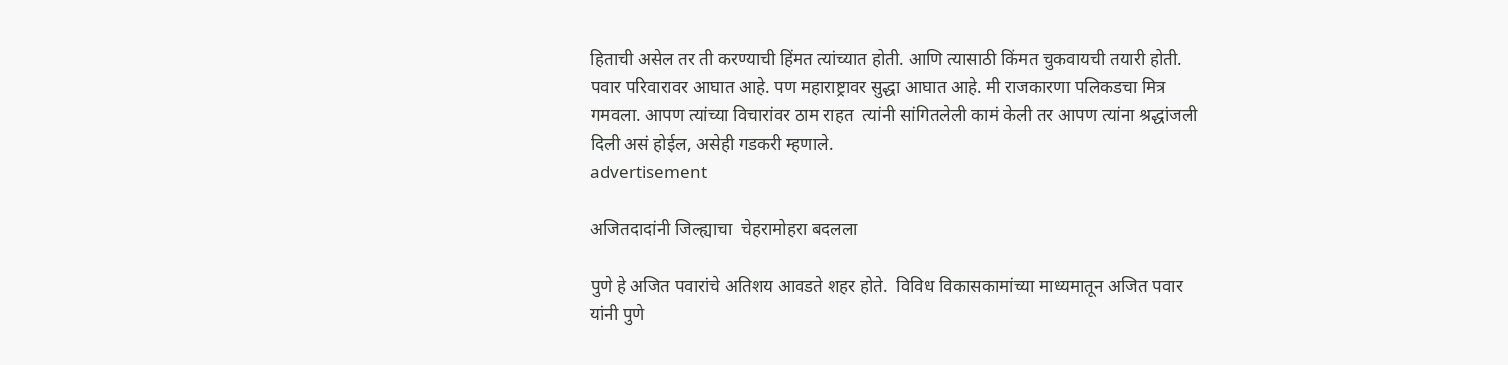हिताची असेल तर ती करण्याची हिंमत त्यांच्यात होती. आणि त्यासाठी किंमत चुकवायची तयारी होती. पवार परिवारावर आघात आहे. पण महाराष्ट्रावर सुद्धा आघात आहे. मी राजकारणा पलिकडचा मित्र गमवला. आपण त्यांच्या विचारांवर ठाम राहत  त्यांनी सांगितलेली कामं केली तर आपण त्यांना श्रद्धांजली दिली असं होईल, असेही गडकरी म्हणाले.
advertisement

अजितदादांनी जिल्ह्याचा  चेहरामोहरा बदलला

पुणे हे अजित पवारांचे अतिशय आवडते शहर होते.  विविध विकासकामांच्या माध्यमातून अजित पवार यांनी पुणे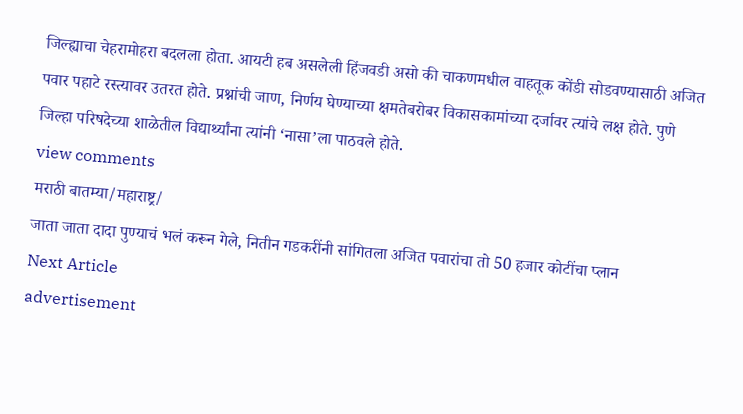जिल्ह्याचा चेहरामोहरा बदलला होता. आयटी हब असलेली हिंजवडी असो की चाकणमधील वाहतूक कोंडी सोडवण्यासाठी अजित पवार पहाटे रस्त्यावर उतरत होते. प्रश्नांची जाण, निर्णय घेण्याच्या क्षमतेबरोबर विकासकामांच्या दर्जावर त्यांचे लक्ष होते. पुणे जिल्हा परिषदेच्या शाळेतील विद्यार्थ्यांना त्यांनी ‘नासा’ला पाठवले होते.
view comments
मराठी बातम्या/महाराष्ट्र/
जाता जाता दादा पुण्याचं भलं करून गेले, नितीन गडकरींनी सांगितला अजित पवारांचा तो 50 हजार कोटींचा प्लान
Next Article
advertisement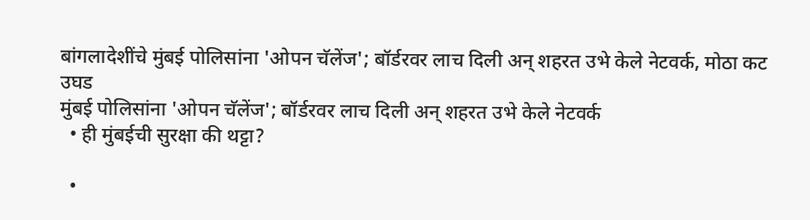बांगलादेशींचे मुंबई पोलिसांना 'ओपन चॅलेंज'; बॉर्डरवर लाच दिली अन् शहरत उभे केले नेटवर्क, मोठा कट उघड
मुंबई पोलिसांना 'ओपन चॅलेंज'; बॉर्डरवर लाच दिली अन् शहरत उभे केले नेटवर्क
  • ही मुंबईची सुरक्षा की थट्टा?

  •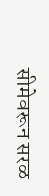सीमेवरून सरळ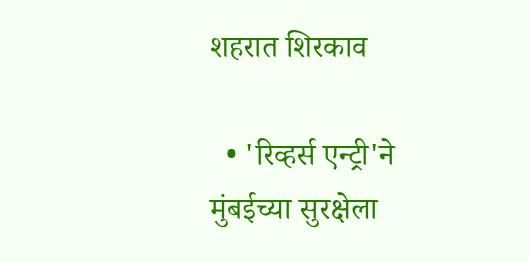शहरात शिरकाव

  • 'रिव्हर्स एन्ट्री'ने मुंबईच्या सुरक्षेला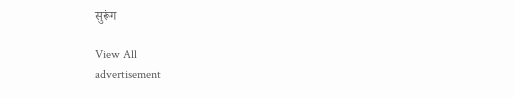सुरूंग

View All
advertisement